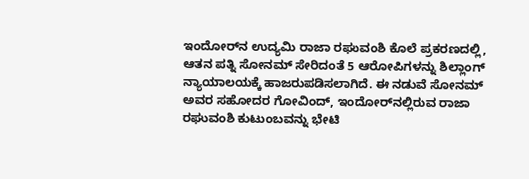ಇಂದೋರ್‌ನ ಉದ್ಯಮಿ ರಾಜಾ ರಘುವಂಶಿ ಕೊಲೆ ಪ್ರಕರಣದಲ್ಲಿ, ಆತನ ಪತ್ನಿ ಸೋನಮ್ ಸೇರಿದಂತೆ 5 ಆರೋಪಿಗಳನ್ನು ಶಿಲ್ಲಾಂಗ್ ನ್ಯಾಯಾಲಯಕ್ಕೆ ಹಾಜರುಪಡಿಸಲಾಗಿದೆ. ಈ ನಡುವೆ ಸೋನಮ್ ಅವರ ಸಹೋದರ ಗೋವಿಂದ್, ಇಂದೋರ್‌ನಲ್ಲಿರುವ ರಾಜಾ ರಘುವಂಶಿ ಕುಟುಂಬವನ್ನು ಭೇಟಿ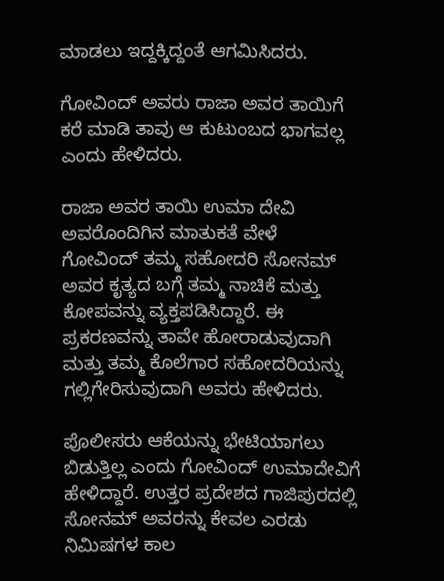ಮಾಡಲು ಇದ್ದಕ್ಕಿದ್ದಂತೆ ಆಗಮಿಸಿದರು.

ಗೋವಿಂದ್ ಅವರು ರಾಜಾ ಅವರ ತಾಯಿಗೆ ಕರೆ ಮಾಡಿ ತಾವು ಆ ಕುಟುಂಬದ ಭಾಗವಲ್ಲ ಎಂದು ಹೇಳಿದರು.

ರಾಜಾ ಅವರ ತಾಯಿ ಉಮಾ ದೇವಿ ಅವರೊಂದಿಗಿನ ಮಾತುಕತೆ ವೇಳೆ ಗೋವಿಂದ್ ತಮ್ಮ ಸಹೋದರಿ ಸೋನಮ್‌ ಅವರ ಕೃತ್ಯದ ಬಗ್ಗೆ ತಮ್ಮ ನಾಚಿಕೆ ಮತ್ತು ಕೋಪವನ್ನು ವ್ಯಕ್ತಪಡಿಸಿದ್ದಾರೆ. ಈ ಪ್ರಕರಣವನ್ನು ತಾವೇ ಹೋರಾಡುವುದಾಗಿ ಮತ್ತು ತಮ್ಮ ಕೊಲೆಗಾರ ಸಹೋದರಿಯನ್ನು ಗಲ್ಲಿಗೇರಿಸುವುದಾಗಿ ಅವರು ಹೇಳಿದರು.

ಪೊಲೀಸರು ಆಕೆಯನ್ನು ಭೇಟಿಯಾಗಲು ಬಿಡುತ್ತಿಲ್ಲ ಎಂದು ಗೋವಿಂದ್ ಉಮಾದೇವಿಗೆ ಹೇಳಿದ್ದಾರೆ. ಉತ್ತರ ಪ್ರದೇಶದ ಗಾಜಿಪುರದಲ್ಲಿ ಸೋನಮ್ ಅವರನ್ನು ಕೇವಲ ಎರಡು ನಿಮಿಷಗಳ ಕಾಲ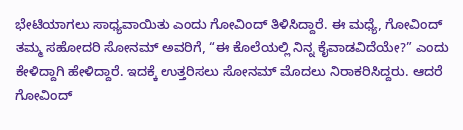ಭೇಟಿಯಾಗಲು ಸಾಧ್ಯವಾಯಿತು ಎಂದು ಗೋವಿಂದ್‌ ತಿಳಿಸಿದ್ದಾರೆ. ಈ ಮಧ್ಯೆ, ಗೋವಿಂದ್ ತಮ್ಮ ಸಹೋದರಿ ಸೋನಮ್ ಅವರಿಗೆ, “ಈ ಕೊಲೆಯಲ್ಲಿ ನಿನ್ನ ಕೈವಾಡವಿದೆಯೇ?” ಎಂದು ಕೇಳಿದ್ದಾಗಿ ಹೇಳಿದ್ದಾರೆ. ಇದಕ್ಕೆ ಉತ್ತರಿಸಲು ಸೋನಮ್‌ ಮೊದಲು ನಿರಾಕರಿಸಿದ್ದರು. ಆದರೆ ಗೋವಿಂದ್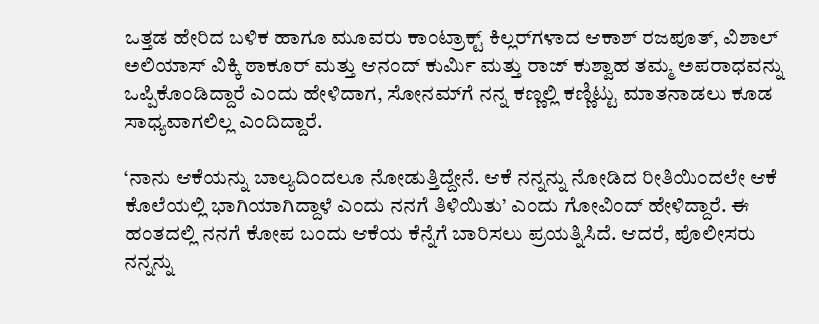ಒತ್ತಡ ಹೇರಿದ ಬಳಿಕ ಹಾಗೂ ಮೂವರು ಕಾಂಟ್ರಾಕ್ಟ್‌ ಕಿಲ್ಲರ್‌ಗಳಾದ ಆಕಾಶ್ ರಜಪೂತ್, ವಿಶಾಲ್ ಅಲಿಯಾಸ್ ವಿಕ್ಕಿ ಠಾಕೂರ್ ಮತ್ತು ಆನಂದ್ ಕುರ್ಮಿ ಮತ್ತು ರಾಜ್ ಕುಶ್ವಾಹ ತಮ್ಮ ಅಪರಾಧವನ್ನು ಒಪ್ಪಿಕೊಂಡಿದ್ದಾರೆ ಎಂದು ಹೇಳಿದಾಗ, ಸೋನಮ್‌ಗೆ ನನ್ನ ಕಣ್ಣಲ್ಲಿ ಕಣ್ಣಿಟ್ಟು ಮಾತನಾಡಲು ಕೂಡ ಸಾಧ್ಯವಾಗಲಿಲ್ಲ ಎಂದಿದ್ದಾರೆ.

‘ನಾನು ಆಕೆಯನ್ನು ಬಾಲ್ಯದಿಂದಲೂ ನೋಡುತ್ತಿದ್ದೇನೆ. ಆಕೆ ನನ್ನನ್ನು ನೋಡಿದ ರೀತಿಯಿಂದಲೇ ಆಕೆ ಕೊಲೆಯಲ್ಲಿ ಭಾಗಿಯಾಗಿದ್ದಾಳೆ ಎಂದು ನನಗೆ ತಿಳಿಯಿತು’ ಎಂದು ಗೋವಿಂದ್ ಹೇಳಿದ್ದಾರೆ. ಈ ಹಂತದಲ್ಲಿ ನನಗೆ ಕೋಪ ಬಂದು ಆಕೆಯ ಕೆನ್ನೆಗೆ ಬಾರಿಸಲು ಪ್ರಯತ್ನಿಸಿದೆ. ಆದರೆ, ಪೊಲೀಸರು ನನ್ನನ್ನು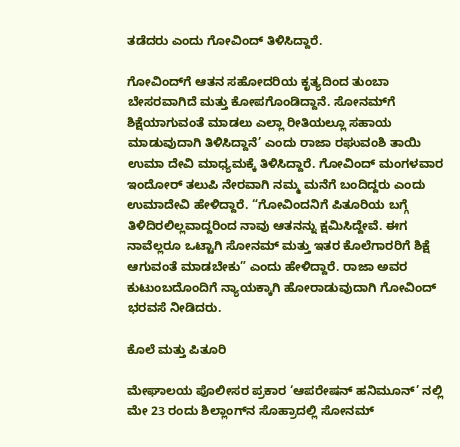ತಡೆದರು ಎಂದು ಗೋವಿಂದ್‌ ತಿಳಿಸಿದ್ದಾರೆ.

ಗೋವಿಂದ್‌ಗೆ ಆತನ ಸಹೋದರಿಯ ಕೃತ್ಯದಿಂದ ತುಂಬಾ ಬೇಸರವಾಗಿದೆ ಮತ್ತು ಕೋಪಗೊಂಡಿದ್ದಾನೆ. ಸೋನಮ್‌ಗೆ ಶಿಕ್ಷೆಯಾಗುವಂತೆ ಮಾಡಲು ಎಲ್ಲಾ ರೀತಿಯಲ್ಲೂ ಸಹಾಯ ಮಾಡುವುದಾಗಿ ತಿಳಿಸಿದ್ದಾನೆ’ ಎಂದು ರಾಜಾ ರಘುವಂಶಿ ತಾಯಿ ಉಮಾ ದೇವಿ ಮಾಧ್ಯಮಕ್ಕೆ ತಿಳಿಸಿದ್ದಾರೆ. ಗೋವಿಂದ್ ಮಂಗಳವಾರ ಇಂದೋರ್ ತಲುಪಿ ನೇರವಾಗಿ ನಮ್ಮ ಮನೆಗೆ ಬಂದಿದ್ದರು ಎಂದು ಉಮಾದೇವಿ ಹೇಳಿದ್ದಾರೆ. “ಗೋವಿಂದನಿಗೆ ಪಿತೂರಿಯ ಬಗ್ಗೆ ತಿಳಿದಿರಲಿಲ್ಲವಾದ್ದರಿಂದ ನಾವು ಆತನನ್ನು ಕ್ಷಮಿಸಿದ್ದೇವೆ. ಈಗ ನಾವೆಲ್ಲರೂ ಒಟ್ಟಾಗಿ ಸೋನಮ್ ಮತ್ತು ಇತರ ಕೊಲೆಗಾರರಿಗೆ ಶಿಕ್ಷೆ ಆಗುವಂತೆ ಮಾಡಬೇಕು” ಎಂದು ಹೇಳಿದ್ದಾರೆ. ರಾಜಾ ಅವರ ಕುಟುಂಬದೊಂದಿಗೆ ನ್ಯಾಯಕ್ಕಾಗಿ ಹೋರಾಡುವುದಾಗಿ ಗೋವಿಂದ್ ಭರವಸೆ ನೀಡಿದರು.

ಕೊಲೆ ಮತ್ತು ಪಿತೂರಿ

ಮೇಘಾಲಯ ಪೊಲೀಸರ ಪ್ರಕಾರ ‘ಆಪರೇಷನ್ ಹನಿಮೂನ್’ ನಲ್ಲಿ ಮೇ 23 ರಂದು ಶಿಲ್ಲಾಂಗ್‌ನ ಸೊಹ್ರಾದಲ್ಲಿ ಸೋನಮ್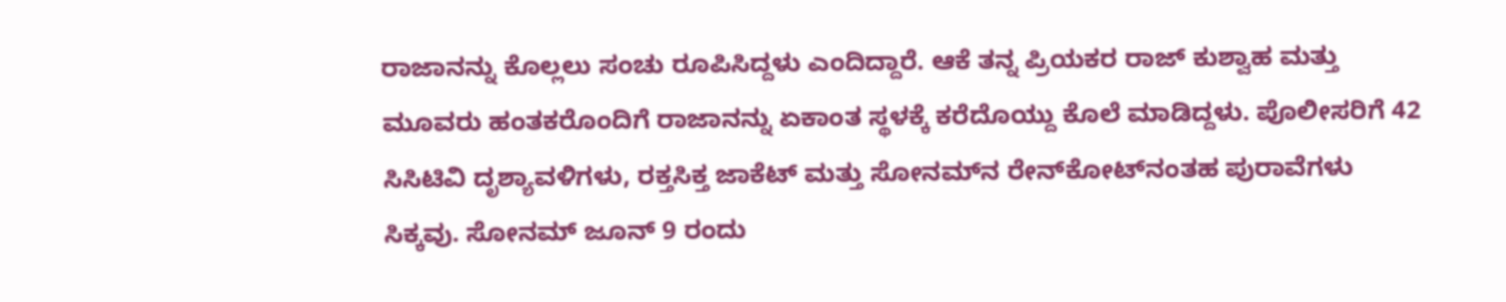ರಾಜಾನನ್ನು ಕೊಲ್ಲಲು ಸಂಚು ರೂಪಿಸಿದ್ದಳು ಎಂದಿದ್ದಾರೆ. ಆಕೆ ತನ್ನ ಪ್ರಿಯಕರ ರಾಜ್ ಕುಶ್ವಾಹ ಮತ್ತು ಮೂವರು ಹಂತಕರೊಂದಿಗೆ ರಾಜಾನನ್ನು ಏಕಾಂತ ಸ್ಥಳಕ್ಕೆ ಕರೆದೊಯ್ದು ಕೊಲೆ ಮಾಡಿದ್ದಳು. ಪೊಲೀಸರಿಗೆ 42 ಸಿಸಿಟಿವಿ ದೃಶ್ಯಾವಳಿಗಳು, ರಕ್ತಸಿಕ್ತ ಜಾಕೆಟ್ ಮತ್ತು ಸೋನಮ್‌ನ ರೇನ್‌ಕೋಟ್‌ನಂತಹ ಪುರಾವೆಗಳು ಸಿಕ್ಕವು. ಸೋನಮ್ ಜೂನ್ 9 ರಂದು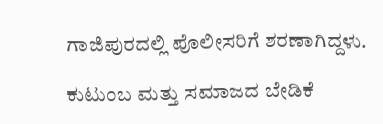ಗಾಜಿಪುರದಲ್ಲಿ ಪೊಲೀಸರಿಗೆ ಶರಣಾಗಿದ್ದಳು.

ಕುಟುಂಬ ಮತ್ತು ಸಮಾಜದ ಬೇಡಿಕೆ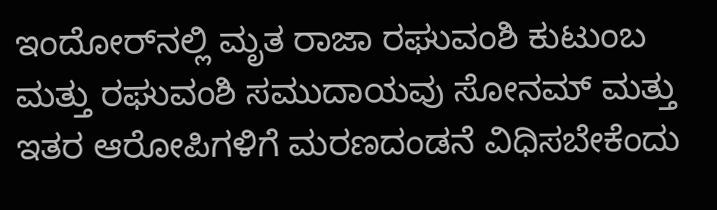ಇಂದೋರ್‌ನಲ್ಲಿ ಮೃತ ರಾಜಾ ರಘುವಂಶಿ ಕುಟುಂಬ ಮತ್ತು ರಘುವಂಶಿ ಸಮುದಾಯವು ಸೋನಮ್ ಮತ್ತು ಇತರ ಆರೋಪಿಗಳಿಗೆ ಮರಣದಂಡನೆ ವಿಧಿಸಬೇಕೆಂದು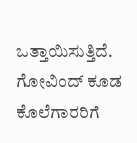ಒತ್ತಾಯಿಸುತ್ತಿದೆ. ಗೋವಿಂದ್ ಕೂಡ ಕೊಲೆಗಾರರಿಗೆ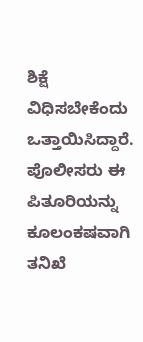ಶಿಕ್ಷೆ ವಿಧಿಸಬೇಕೆಂದು ಒತ್ತಾಯಿಸಿದ್ದಾರೆ. ಪೊಲೀಸರು ಈ ಪಿತೂರಿಯನ್ನು ಕೂಲಂಕಷವಾಗಿ ತನಿಖೆ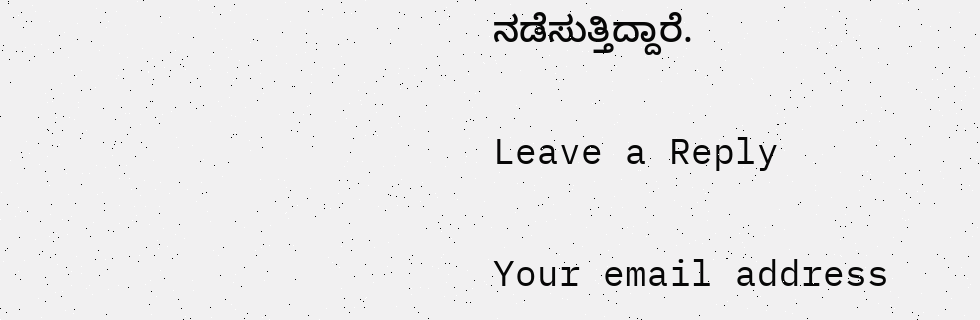ನಡೆಸುತ್ತಿದ್ದಾರೆ.

Leave a Reply

Your email address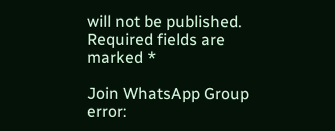will not be published. Required fields are marked *

Join WhatsApp Group
error: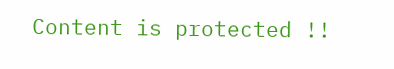Content is protected !!